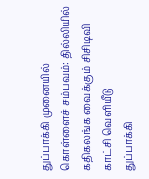துப்பாக்கி முனையில் கொள்ளைச் சம்பவம்: தில்லியில் கதிகலங்க வைக்கும் சிசிடிவி காட்சி வெளியீடு
துப்பாக்கி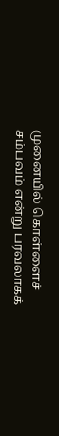முனையில் கொள்ளைச் சம்பவம் என்று பரவலாகக்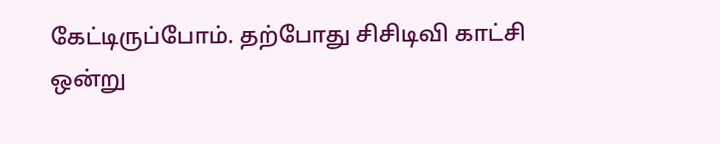கேட்டிருப்போம். தற்போது சிசிடிவி காட்சி ஒன்று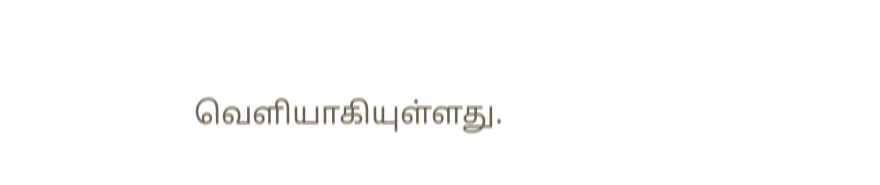வெளியாகியுள்ளது.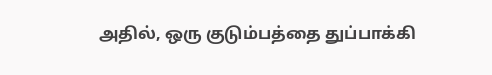அதில், ஒரு குடும்பத்தை துப்பாக்கி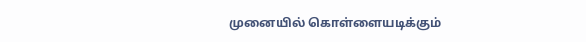முனையில் கொள்ளையடிக்கும்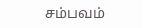சம்பவம்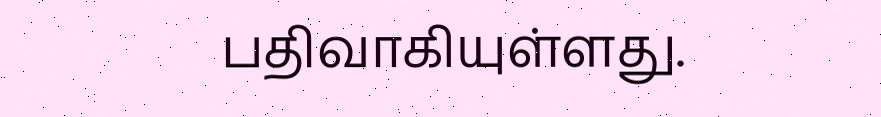பதிவாகியுள்ளது.